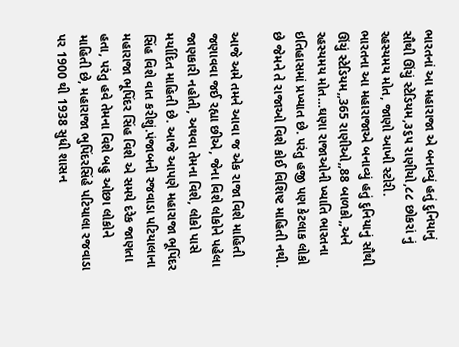ભારતનાં આ મહારાજા એ બનાવ્યું હતું દુનિયાનું સૌથી ઊંચું સ્ટેડિયમ,૩૬૫ રાણીયો,૮૮ છોકરાં નું રહસ્યમય મોત, જાણો આખી સ્ટોરી.
ભારતના આ મહારાજાએ બનાવ્યું હતું દુનિયાનું સૌથી ઊંચું સ્ટેડિયમ,,365 રાણીઓ,,88 બાળકો,,અને રહસ્યમય મોત…ઘણા રાજાઓની ખ્યાતિ ભારતના ઇતિહાસમાં પ્રખ્યાત છે. પરંતુ હજી પણ કેટલાક લોકો છે જેમને તે રાજાઓ વિશે કોઈ વિશિષ્ટ માહિતી નથી.

આજે અમે તમને આવા જ એક રાજા વિશે માહિતી જણાવવા જઈ રહ્યા છીએ, જેના વિશે લોકોને પહેલા જાણકારી નહોતી, અથવા તેમના વિશે, લોકો પાસે મર્યાદિત માહિતી છે. આજે આપણે મહારાજા ભૂપિંદર સિંહ વિશે વાત કરીશું.પંજાબની રજવાડા પટિયાલાના મહારાજા ભૂપિંદર સિંહ વિશે એ સમયે દરેક જાણતા હતા, પરંતુ હવે તેમના વિશે બહુ ઓછા લોકોને માહિતી છે, મહારાજા ભુપિંદરસિંહે પટિયાલા રજવાડા પર 1900 થી 1938 સુધી શાસન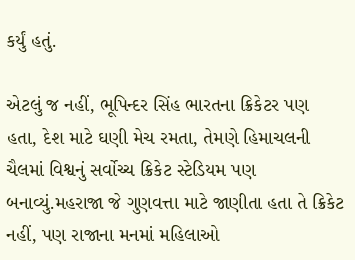કર્યું હતું.

એટલું જ નહીં, ભૂપિન્દર સિંહ ભારતના ક્રિકેટર પણ હતા, દેશ માટે ઘણી મેચ રમતા, તેમણે હિમાચલની ચૈલમાં વિશ્વનું સર્વોચ્ચ ક્રિકેટ સ્ટેડિયમ પણ બનાવ્યું.મહરાજા જે ગુણવત્તા માટે જાણીતા હતા તે ક્રિકેટ નહીં, પણ રાજાના મનમાં મહિલાઓ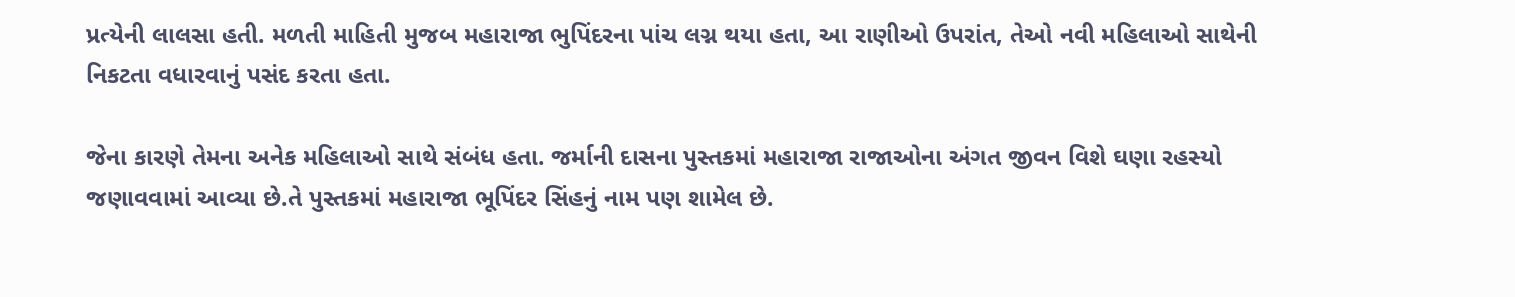પ્રત્યેની લાલસા હતી. મળતી માહિતી મુજબ મહારાજા ભુપિંદરના પાંચ લગ્ન થયા હતા, આ રાણીઓ ઉપરાંત, તેઓ નવી મહિલાઓ સાથેની નિકટતા વધારવાનું પસંદ કરતા હતા.

જેના કારણે તેમના અનેક મહિલાઓ સાથે સંબંધ હતા. જર્માની દાસના પુસ્તકમાં મહારાજા રાજાઓના અંગત જીવન વિશે ઘણા રહસ્યો જણાવવામાં આવ્યા છે.તે પુસ્તકમાં મહારાજા ભૂપિંદર સિંહનું નામ પણ શામેલ છે.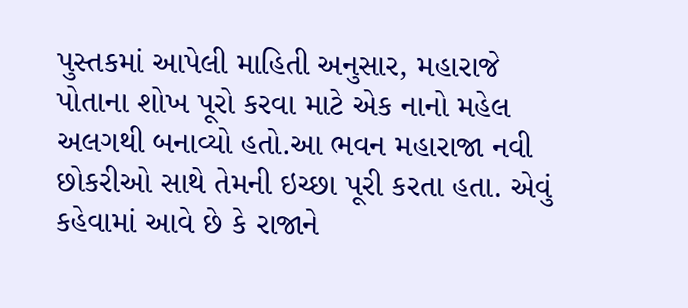પુસ્તકમાં આપેલી માહિતી અનુસાર, મહારાજે પોતાના શોખ પૂરો કરવા માટે એક નાનો મહેલ અલગથી બનાવ્યો હતો.આ ભવન મહારાજા નવી છોકરીઓ સાથે તેમની ઇચ્છા પૂરી કરતા હતા. એવું કહેવામાં આવે છે કે રાજાને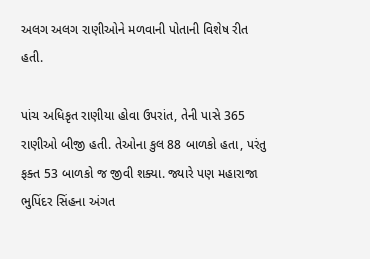અલગ અલગ રાણીઓને મળવાની પોતાની વિશેષ રીત હતી.

પાંચ અધિકૃત રાણીયા હોવા ઉપરાંત, તેની પાસે 365 રાણીઓ બીજી હતી. તેઓના કુલ 88 બાળકો હતા, પરંતુ ફક્ત 53 બાળકો જ જીવી શક્યા. જ્યારે પણ મહારાજા ભુપિંદર સિંહના અંગત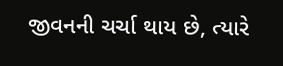જીવનની ચર્ચા થાય છે, ત્યારે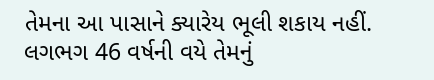તેમના આ પાસાને ક્યારેય ભૂલી શકાય નહીં. લગભગ 46 વર્ષની વયે તેમનું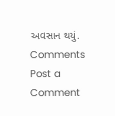અવસાન થયું.
Comments
Post a Comment